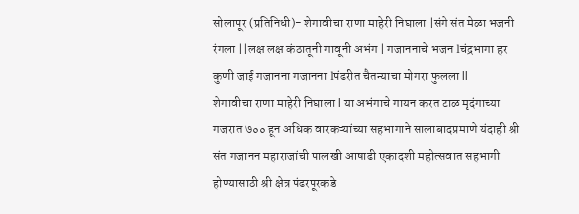सोलापूर (प्रतिनिधी)- शेगावीचा राणा माहेरी निघाला |संगे संत मेळा भजनी रंगला ||लक्ष लक्ष कंठातूनी गावूनी अभंग | गजाननाचे भजन lचंद्रभागा हर कुणी जाई गजानना गजानना lपंढरीत चैतन्याचा मोगरा फुलला ll
शेगावीचा राणा माहेरी निघाला l या अभंगाचे गायन करत टाळ मृदंगाच्या गजरात ७०० हून अधिक वारकऱ्यांच्या सहभागाने सालाबादप्रमाणे यंदाही श्री संत गजानन महाराजांची पालखी आषाढी एकादशी महोत्सवात सहभागी होण्यासाठी श्री क्षेत्र पंढरपूरकडे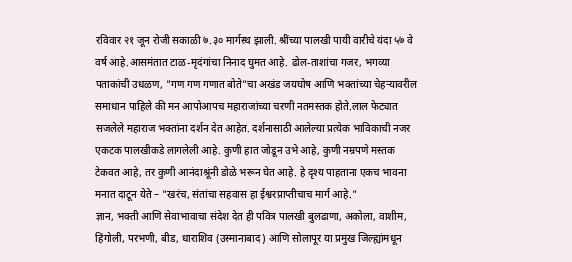रविवार २१ जून रोजी सकाळी ७.३० मार्गस्थ झाली. श्रींच्या पालखी पायी वारीचे यंदा ५७ वे वर्ष आहे.आसमंतात टाळ-मृदंगांचा निनाद घुमत आहे. ढोल-ताशांचा गजर, भगव्या पताकांची उधळण, "गण गण गणात बोते"चा अखंड जयघोष आणि भक्तांच्या चेहऱ्यावरील समाधान पाहिले की मन आपोआपच महाराजांच्या चरणी नतमस्तक होते.लाल फेट्यात सजलेले महाराज भक्तांना दर्शन देत आहेत. दर्शनासाठी आलेल्या प्रत्येक भाविकाची नजर एकटक पालखीकडे लागलेली आहे. कुणी हात जोडून उभे आहे, कुणी नम्रपणे मस्तक टेकवत आहे, तर कुणी आनंदाश्रूंनी डोळे भरून घेत आहे. हे दृश्य पाहताना एकच भावना मनात दाटून येते – "खरंच, संतांचा सहवास हा ईश्वरप्राप्तीचाच मार्ग आहे."
ज्ञान, भक्ती आणि सेवाभावाचा संदेश देत ही पवित्र पालखी बुलढाणा, अकोला, वाशीम, हिंगोली, परभणी, बीड, धाराशिव (उस्मानाबाद) आणि सोलापूर या प्रमुख जिल्ह्यांमधून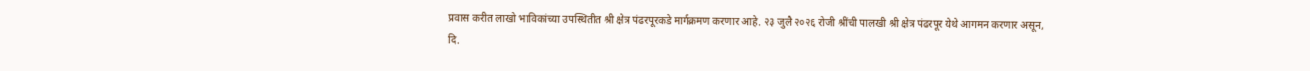प्रवास करीत लाखो भाविकांच्या उपस्थितीत श्री क्षेत्र पंढरपूरकडे मार्गक्रमण करणार आहे. २३ जुलै २०२६ रोजी श्रींची पालखी श्री क्षेत्र पंढरपूर येथे आगमन करणार असून, दि.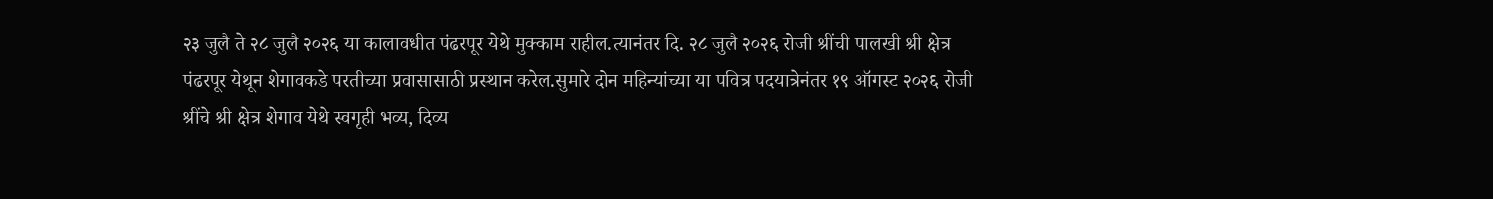२३ जुलै ते २८ जुलै २०२६ या कालावधीत पंढरपूर येथे मुक्काम राहील.त्यानंतर दि. २८ जुलै २०२६ रोजी श्रींची पालखी श्री क्षेत्र पंढरपूर येथून शेगावकडे परतीच्या प्रवासासाठी प्रस्थान करेल.सुमारे दोन महिन्यांच्या या पवित्र पदयात्रेनंतर १९ ऑगस्ट २०२६ रोजी श्रींचे श्री क्षेत्र शेगाव येथे स्वगृही भव्य, दिव्य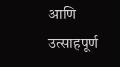आणि उत्साहपूर्ण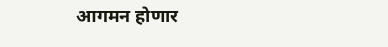आगमन होणार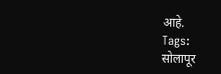आहे.
Tags:
सोलापूर